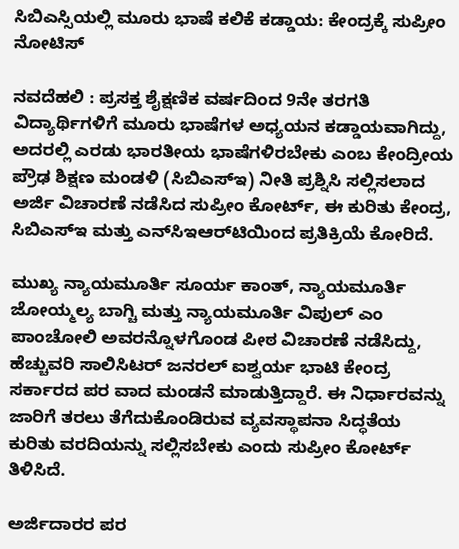ಸಿಬಿಎಸ್ಸಿಯಲ್ಲಿ ಮೂರು ಭಾಷೆ ಕಲಿಕೆ ಕಡ್ಡಾಯ: ಕೇಂದ್ರಕ್ಕೆ ಸುಪ್ರೀಂ ನೋಟಿಸ್‌

ನವದೆಹಲಿ : ಪ್ರಸಕ್ತ ಶೈಕ್ಷಣಿಕ ವರ್ಷದಿಂದ 9ನೇ ತರಗತಿ ವಿದ್ಯಾರ್ಥಿಗಳಿಗೆ ಮೂರು ಭಾಷೆಗಳ ಅಧ್ಯಯನ ಕಡ್ಡಾಯವಾಗಿದ್ದು, ಅದರಲ್ಲಿ ಎರಡು ಭಾರತೀಯ ಭಾಷೆಗಳಿರಬೇಕು ಎಂಬ ಕೇಂದ್ರೀಯ ಪ್ರೌಢ ಶಿಕ್ಷಣ ಮಂಡಳಿ (ಸಿಬಿಎಸ್ಇ) ನೀತಿ ಪ್ರಶ್ನಿಸಿ ಸಲ್ಲಿಸಲಾದ ಅರ್ಜಿ ವಿಚಾರಣೆ ನಡೆಸಿದ ಸುಪ್ರೀಂ ಕೋರ್ಟ್, ಈ ಕುರಿತು ಕೇಂದ್ರ, ಸಿಬಿಎಸ್ಇ ಮತ್ತು ಎನ್‌ಸಿಇಆರ್‌ಟಿಯಿಂದ ಪ್ರತಿಕ್ರಿಯೆ ಕೋರಿದೆ.

ಮುಖ್ಯ ನ್ಯಾಯಮೂರ್ತಿ ಸೂರ್ಯ ಕಾಂತ್, ನ್ಯಾಯಮೂರ್ತಿ ಜೋಯ್ಮಲ್ಯ ಬಾಗ್ಚಿ ಮತ್ತು ನ್ಯಾಯಮೂರ್ತಿ ವಿಪುಲ್ ಎಂ ಪಾಂಚೋಲಿ ಅವರನ್ನೊಳಗೊಂಡ ಪೀಠ ವಿಚಾರಣೆ ನಡೆಸಿದ್ದು, ಹೆಚ್ಚುವರಿ ಸಾಲಿಸಿಟರ್ ಜನರಲ್ ಐಶ್ವರ್ಯ ಭಾಟಿ ಕೇಂದ್ರ ಸರ್ಕಾರದ ಪರ ವಾದ ಮಂಡನೆ ಮಾಡುತ್ತಿದ್ದಾರೆ. ಈ ನಿರ್ಧಾರವನ್ನು ಜಾರಿಗೆ ತರಲು ತೆಗೆದುಕೊಂಡಿರುವ ವ್ಯವಸ್ಥಾಪನಾ ಸಿದ್ಧತೆಯ ಕುರಿತು ವರದಿಯನ್ನು ಸಲ್ಲಿಸಬೇಕು ಎಂದು ಸುಪ್ರೀಂ ಕೋರ್ಟ್ ತಿಳಿಸಿದೆ.

ಅರ್ಜಿದಾರರ ಪರ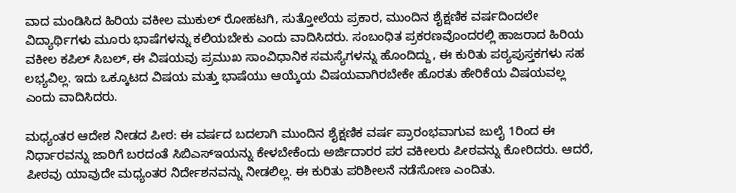ವಾದ ಮಂಡಿಸಿದ ಹಿರಿಯ ವಕೀಲ ಮುಕುಲ್ ರೋಹಟಗಿ, ಸುತ್ತೋಲೆಯ ಪ್ರಕಾರ, ಮುಂದಿನ ಶೈಕ್ಷಣಿಕ ವರ್ಷದಿಂದಲೇ ವಿದ್ಯಾರ್ಥಿಗಳು ಮೂರು ಭಾಷೆಗಳನ್ನು ಕಲಿಯಬೇಕು ಎಂದು ವಾದಿಸಿದರು. ಸಂಬಂಧಿತ ಪ್ರಕರಣವೊಂದರಲ್ಲಿ ಹಾಜರಾದ ಹಿರಿಯ ವಕೀಲ ಕಪಿಲ್ ಸಿಬಲ್, ಈ ವಿಷಯವು ಪ್ರಮುಖ ಸಾಂವಿಧಾನಿಕ ಸಮಸ್ಯೆಗಳನ್ನು ಹೊಂದಿದ್ದು, ಈ ಕುರಿತು ಪಠ್ಯಪುಸ್ತಕಗಳು ಸಹ ಲಭ್ಯವಿಲ್ಲ. ಇದು ಒಕ್ಕೂಟದ ವಿಷಯ ಮತ್ತು ಭಾಷೆಯು ಆಯ್ಕೆಯ ವಿಷಯವಾಗಿರಬೇಕೇ ಹೊರತು ಹೇರಿಕೆಯ ವಿಷಯವಲ್ಲ ಎಂದು ವಾದಿಸಿದರು.

ಮಧ್ಯಂತರ ಆದೇಶ ನೀಡದ ಪೀಠ: ಈ ವರ್ಷದ ಬದಲಾಗಿ ಮುಂದಿನ ಶೈಕ್ಷಣಿಕ ವರ್ಷ ಪ್ರಾರಂಭವಾಗುವ ಜುಲೈ 1ರಿಂದ ಈ ನಿರ್ಧಾರವನ್ನು ಜಾರಿಗೆ ಬರದಂತೆ ಸಿಬಿಎಸ್‌ಇಯನ್ನು ಕೇಳಬೇಕೆಂದು ಅರ್ಜಿದಾರರ ಪರ ವಕೀಲರು ಪೀಠವನ್ನು ಕೋರಿದರು. ಆದರೆ, ಪೀಠವು ಯಾವುದೇ ಮಧ್ಯಂತರ ನಿರ್ದೇಶನವನ್ನು ನೀಡಲಿಲ್ಲ. ಈ ಕುರಿತು ಪರಿಶೀಲನೆ ನಡೆಸೋಣ ಎಂದಿತು.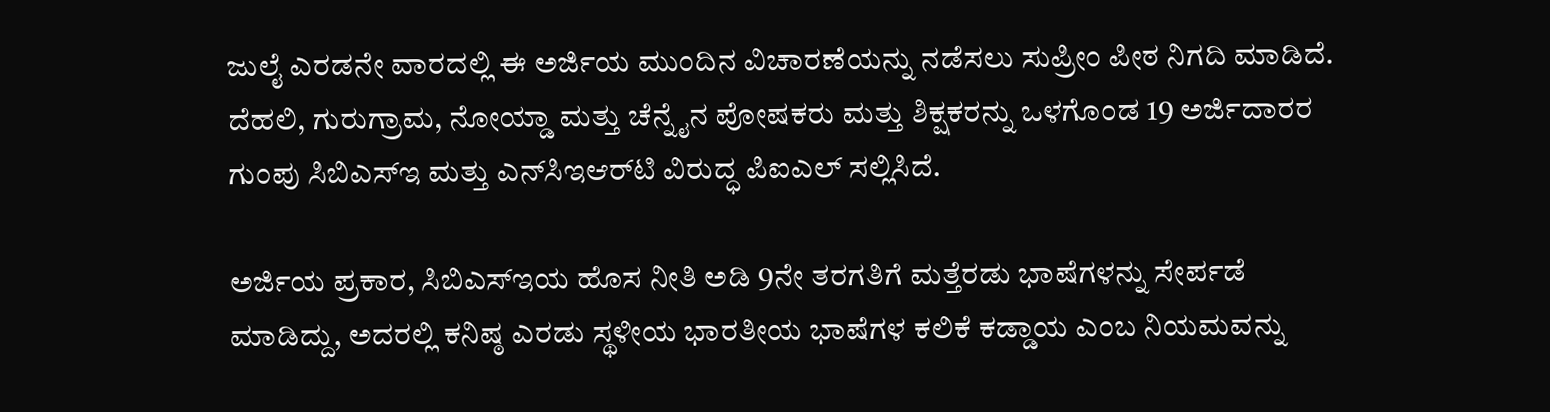ಜುಲೈ ಎರಡನೇ ವಾರದಲ್ಲಿ ಈ ಅರ್ಜಿಯ ಮುಂದಿನ ವಿಚಾರಣೆಯನ್ನು ನಡೆಸಲು ಸುಪ್ರೀಂ ಪೀಠ ನಿಗದಿ ಮಾಡಿದೆ. ದೆಹಲಿ, ಗುರುಗ್ರಾಮ, ನೋಯ್ಡಾ ಮತ್ತು ಚೆನ್ನೈನ ಪೋಷಕರು ಮತ್ತು ಶಿಕ್ಷಕರನ್ನು ಒಳಗೊಂಡ 19 ಅರ್ಜಿದಾರರ ಗುಂಪು ಸಿಬಿಎಸ್‌ಇ ಮತ್ತು ಎನ್‌ಸಿಇಆರ್‌ಟಿ ವಿರುದ್ಧ ಪಿಐಎಲ್ ಸಲ್ಲಿಸಿದೆ.

ಅರ್ಜಿಯ ಪ್ರಕಾರ, ಸಿಬಿಎಸ್ಇಯ ಹೊಸ ನೀತಿ ಅಡಿ 9ನೇ ತರಗತಿಗೆ ಮತ್ತೆರಡು ಭಾಷೆಗಳನ್ನು ಸೇರ್ಪಡೆ ಮಾಡಿದ್ದು, ಅದರಲ್ಲಿ ಕನಿಷ್ಠ ಎರಡು ಸ್ಥಳೀಯ ಭಾರತೀಯ ಭಾಷೆಗಳ ಕಲಿಕೆ ಕಡ್ಡಾಯ ಎಂಬ ನಿಯಮವನ್ನು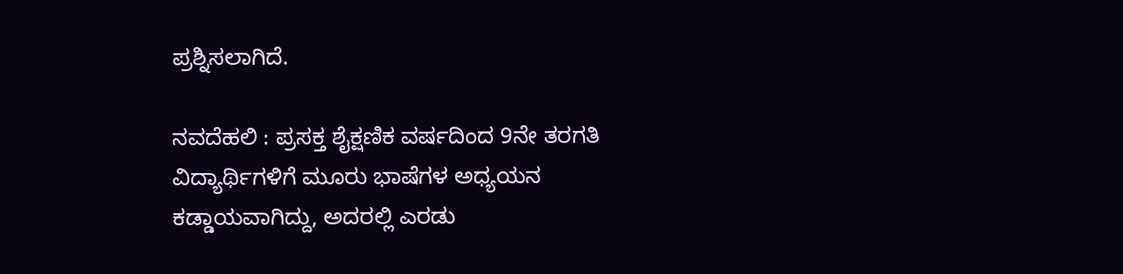ಪ್ರಶ್ನಿಸಲಾಗಿದೆ.

ನವದೆಹಲಿ : ಪ್ರಸಕ್ತ ಶೈಕ್ಷಣಿಕ ವರ್ಷದಿಂದ 9ನೇ ತರಗತಿ ವಿದ್ಯಾರ್ಥಿಗಳಿಗೆ ಮೂರು ಭಾಷೆಗಳ ಅಧ್ಯಯನ ಕಡ್ಡಾಯವಾಗಿದ್ದು, ಅದರಲ್ಲಿ ಎರಡು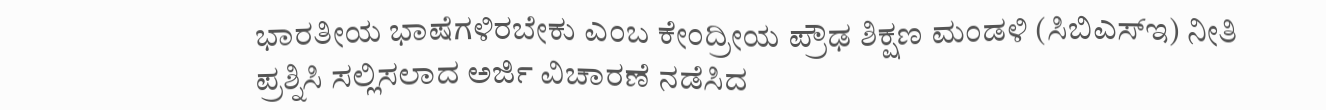ಭಾರತೀಯ ಭಾಷೆಗಳಿರಬೇಕು ಎಂಬ ಕೇಂದ್ರೀಯ ಪ್ರೌಢ ಶಿಕ್ಷಣ ಮಂಡಳಿ (ಸಿಬಿಎಸ್ಇ) ನೀತಿ ಪ್ರಶ್ನಿಸಿ ಸಲ್ಲಿಸಲಾದ ಅರ್ಜಿ ವಿಚಾರಣೆ ನಡೆಸಿದ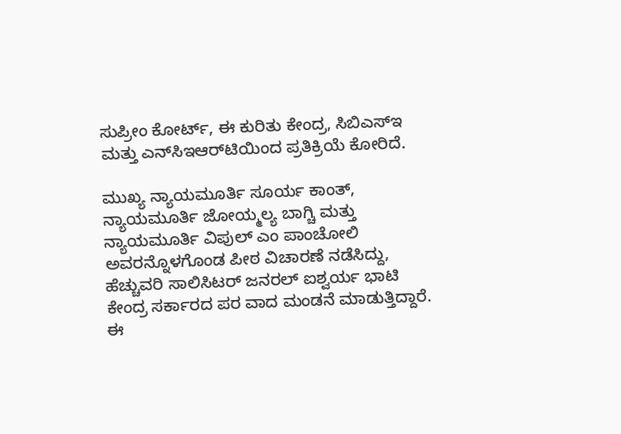ಸುಪ್ರೀಂ ಕೋರ್ಟ್, ಈ ಕುರಿತು ಕೇಂದ್ರ, ಸಿಬಿಎಸ್ಇ ಮತ್ತು ಎನ್‌ಸಿಇಆರ್‌ಟಿಯಿಂದ ಪ್ರತಿಕ್ರಿಯೆ ಕೋರಿದೆ.

ಮುಖ್ಯ ನ್ಯಾಯಮೂರ್ತಿ ಸೂರ್ಯ ಕಾಂತ್, ನ್ಯಾಯಮೂರ್ತಿ ಜೋಯ್ಮಲ್ಯ ಬಾಗ್ಚಿ ಮತ್ತು ನ್ಯಾಯಮೂರ್ತಿ ವಿಪುಲ್ ಎಂ ಪಾಂಚೋಲಿ ಅವರನ್ನೊಳಗೊಂಡ ಪೀಠ ವಿಚಾರಣೆ ನಡೆಸಿದ್ದು, ಹೆಚ್ಚುವರಿ ಸಾಲಿಸಿಟರ್ ಜನರಲ್ ಐಶ್ವರ್ಯ ಭಾಟಿ ಕೇಂದ್ರ ಸರ್ಕಾರದ ಪರ ವಾದ ಮಂಡನೆ ಮಾಡುತ್ತಿದ್ದಾರೆ. ಈ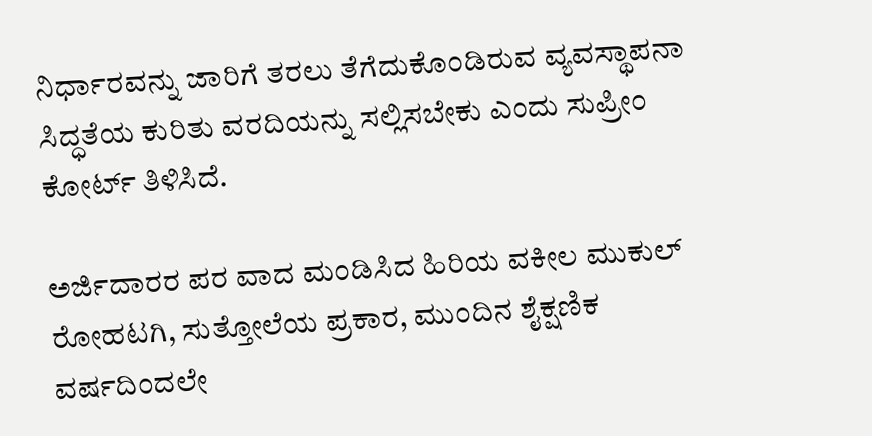ನಿರ್ಧಾರವನ್ನು ಜಾರಿಗೆ ತರಲು ತೆಗೆದುಕೊಂಡಿರುವ ವ್ಯವಸ್ಥಾಪನಾ ಸಿದ್ಧತೆಯ ಕುರಿತು ವರದಿಯನ್ನು ಸಲ್ಲಿಸಬೇಕು ಎಂದು ಸುಪ್ರೀಂ ಕೋರ್ಟ್ ತಿಳಿಸಿದೆ.

ಅರ್ಜಿದಾರರ ಪರ ವಾದ ಮಂಡಿಸಿದ ಹಿರಿಯ ವಕೀಲ ಮುಕುಲ್ ರೋಹಟಗಿ, ಸುತ್ತೋಲೆಯ ಪ್ರಕಾರ, ಮುಂದಿನ ಶೈಕ್ಷಣಿಕ ವರ್ಷದಿಂದಲೇ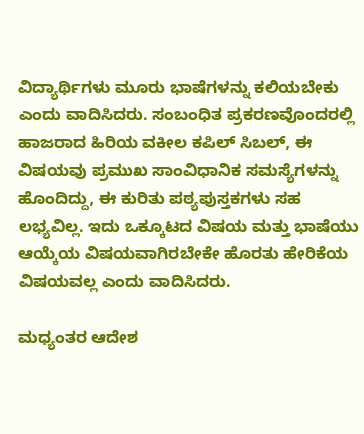ವಿದ್ಯಾರ್ಥಿಗಳು ಮೂರು ಭಾಷೆಗಳನ್ನು ಕಲಿಯಬೇಕು ಎಂದು ವಾದಿಸಿದರು. ಸಂಬಂಧಿತ ಪ್ರಕರಣವೊಂದರಲ್ಲಿ ಹಾಜರಾದ ಹಿರಿಯ ವಕೀಲ ಕಪಿಲ್ ಸಿಬಲ್, ಈ ವಿಷಯವು ಪ್ರಮುಖ ಸಾಂವಿಧಾನಿಕ ಸಮಸ್ಯೆಗಳನ್ನು ಹೊಂದಿದ್ದು, ಈ ಕುರಿತು ಪಠ್ಯಪುಸ್ತಕಗಳು ಸಹ ಲಭ್ಯವಿಲ್ಲ. ಇದು ಒಕ್ಕೂಟದ ವಿಷಯ ಮತ್ತು ಭಾಷೆಯು ಆಯ್ಕೆಯ ವಿಷಯವಾಗಿರಬೇಕೇ ಹೊರತು ಹೇರಿಕೆಯ ವಿಷಯವಲ್ಲ ಎಂದು ವಾದಿಸಿದರು.

ಮಧ್ಯಂತರ ಆದೇಶ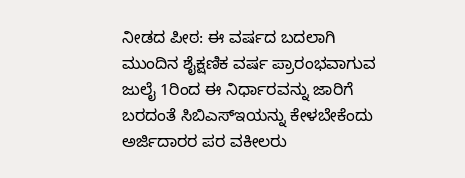ನೀಡದ ಪೀಠ: ಈ ವರ್ಷದ ಬದಲಾಗಿ ಮುಂದಿನ ಶೈಕ್ಷಣಿಕ ವರ್ಷ ಪ್ರಾರಂಭವಾಗುವ ಜುಲೈ 1ರಿಂದ ಈ ನಿರ್ಧಾರವನ್ನು ಜಾರಿಗೆ ಬರದಂತೆ ಸಿಬಿಎಸ್‌ಇಯನ್ನು ಕೇಳಬೇಕೆಂದು ಅರ್ಜಿದಾರರ ಪರ ವಕೀಲರು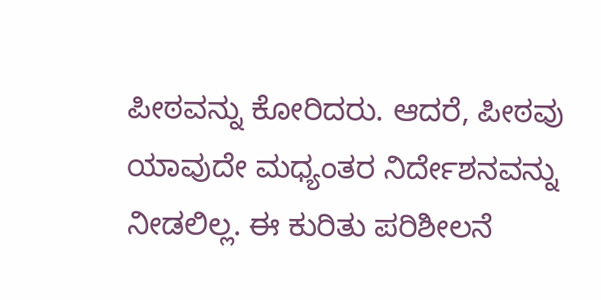ಪೀಠವನ್ನು ಕೋರಿದರು. ಆದರೆ, ಪೀಠವು ಯಾವುದೇ ಮಧ್ಯಂತರ ನಿರ್ದೇಶನವನ್ನು ನೀಡಲಿಲ್ಲ. ಈ ಕುರಿತು ಪರಿಶೀಲನೆ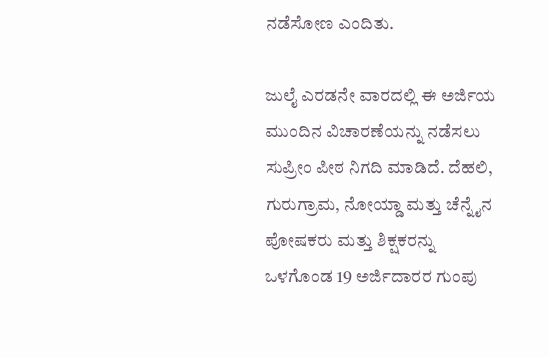ನಡೆಸೋಣ ಎಂದಿತು.

ಜುಲೈ ಎರಡನೇ ವಾರದಲ್ಲಿ ಈ ಅರ್ಜಿಯ ಮುಂದಿನ ವಿಚಾರಣೆಯನ್ನು ನಡೆಸಲು ಸುಪ್ರೀಂ ಪೀಠ ನಿಗದಿ ಮಾಡಿದೆ. ದೆಹಲಿ, ಗುರುಗ್ರಾಮ, ನೋಯ್ಡಾ ಮತ್ತು ಚೆನ್ನೈನ ಪೋಷಕರು ಮತ್ತು ಶಿಕ್ಷಕರನ್ನು ಒಳಗೊಂಡ 19 ಅರ್ಜಿದಾರರ ಗುಂಪು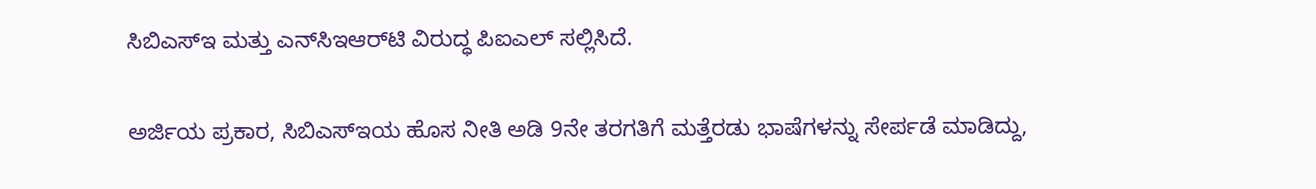ಸಿಬಿಎಸ್‌ಇ ಮತ್ತು ಎನ್‌ಸಿಇಆರ್‌ಟಿ ವಿರುದ್ಧ ಪಿಐಎಲ್ ಸಲ್ಲಿಸಿದೆ.

ಅರ್ಜಿಯ ಪ್ರಕಾರ, ಸಿಬಿಎಸ್ಇಯ ಹೊಸ ನೀತಿ ಅಡಿ 9ನೇ ತರಗತಿಗೆ ಮತ್ತೆರಡು ಭಾಷೆಗಳನ್ನು ಸೇರ್ಪಡೆ ಮಾಡಿದ್ದು,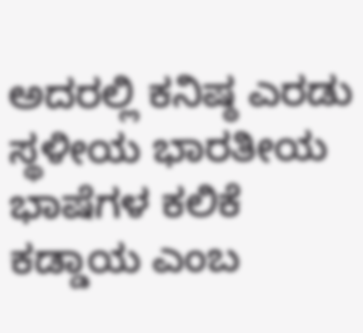ಅದರಲ್ಲಿ ಕನಿಷ್ಠ ಎರಡು ಸ್ಥಳೀಯ ಭಾರತೀಯ ಭಾಷೆಗಳ ಕಲಿಕೆ ಕಡ್ಡಾಯ ಎಂಬ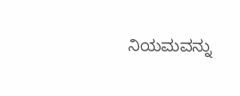ನಿಯಮವನ್ನು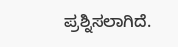ಪ್ರಶ್ನಿಸಲಾಗಿದೆ.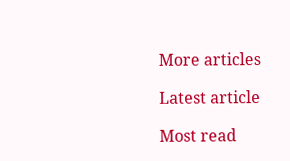More articles

Latest article

Most read